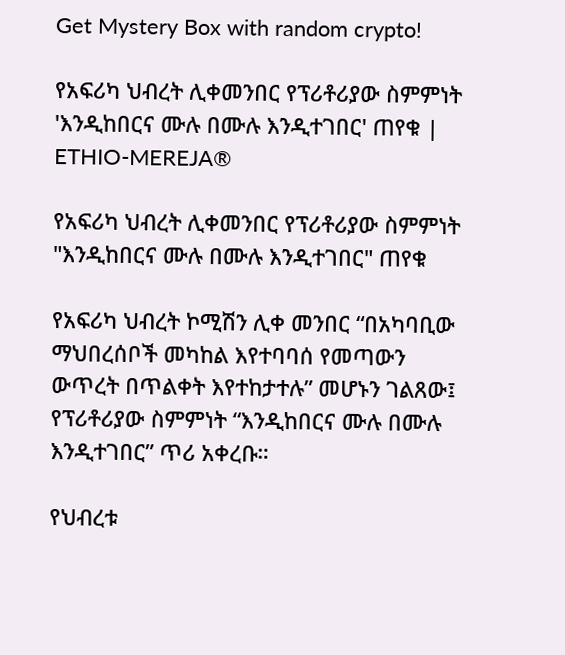Get Mystery Box with random crypto!

የአፍሪካ ህብረት ሊቀመንበር የፕሪቶሪያው ስምምነት 'እንዲከበርና ሙሉ በሙሉ እንዲተገበር' ጠየቁ | ETHIO-MEREJA®

የአፍሪካ ህብረት ሊቀመንበር የፕሪቶሪያው ስምምነት "እንዲከበርና ሙሉ በሙሉ እንዲተገበር" ጠየቁ

የአፍሪካ ህብረት ኮሚሽን ሊቀ መንበር “በአካባቢው ማህበረሰቦች መካከል እየተባባሰ የመጣውን ውጥረት በጥልቀት እየተከታተሉ” መሆኑን ገልጸው፤ የፕሪቶሪያው ስምምነት “እንዲከበርና ሙሉ በሙሉ እንዲተገበር” ጥሪ አቀረቡ።

የህብረቱ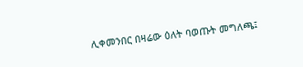ሊቀመንበር በዛሬው ዕለት ባወጡት መግለጫ፤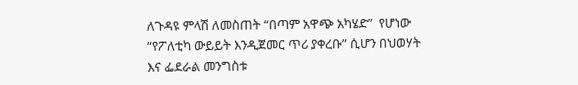ለጉዳዩ ምላሽ ለመስጠት “በጣም አዋጭ አካሄድ”  የሆነው “የፖለቲካ ውይይት እንዲጀመር ጥሪ ያቀረቡ” ሲሆን በህወሃት እና ፌደራል መንግስቱ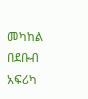መካከል በደቡብ አፍሪካ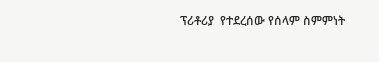ፕሪቶሪያ  የተደረሰው የሰላም ስምምነት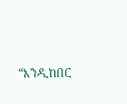“እንዲከበር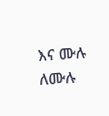እና ሙሉ ለሙሉ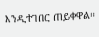እንዲተገበር ጠይቀዋል።